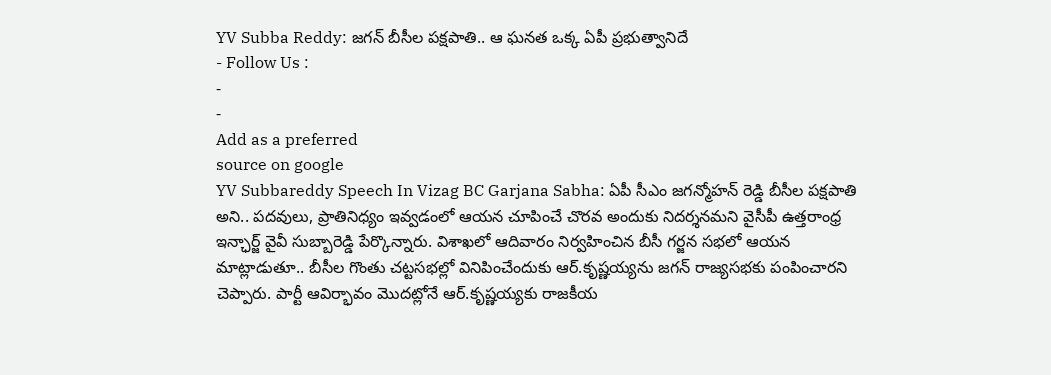YV Subba Reddy: జగన్ బీసీల పక్షపాతి.. ఆ ఘనత ఒక్క ఏపీ ప్రభుత్వానిదే
- Follow Us :
-
-
Add as a preferred
source on google
YV Subbareddy Speech In Vizag BC Garjana Sabha: ఏపీ సీఎం జగన్మోహన్ రెడ్డి బీసీల పక్షపాతి అని.. పదవులు, ప్రాతినిధ్యం ఇవ్వడంలో ఆయన చూపించే చొరవ అందుకు నిదర్శనమని వైసీపీ ఉత్తరాంధ్ర ఇన్ఛార్జ్ వైవీ సుబ్బారెడ్డి పేర్కొన్నారు. విశాఖలో ఆదివారం నిర్వహించిన బీసీ గర్జన సభలో ఆయన మాట్లాడుతూ.. బీసీల గొంతు చట్టసభల్లో వినిపించేందుకు ఆర్.కృష్ణయ్యను జగన్ రాజ్యసభకు పంపించారని చెప్పారు. పార్టీ ఆవిర్భావం మొదట్లోనే ఆర్.కృష్ణయ్యకు రాజకీయ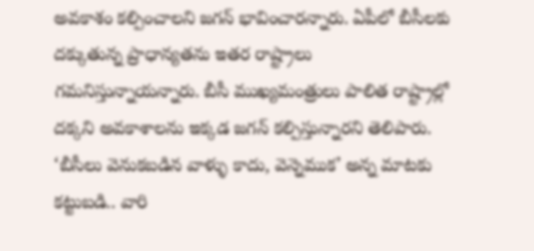అవకాశం కల్పించాలని జగన్ భావించారన్నారు. ఏపీలో బీసీలకు దక్కుతున్న ప్రాధాన్యతను ఇతర రాష్ట్రాలు గమనిస్తున్నాయన్నారు. బీసీ ముఖ్యమంత్రులు పాలిత రాష్ట్రాల్లో దక్కని అవకాశాలను ఇక్కడ జగన్ కల్పిస్తున్నారని తెలిపారు. ‘బీసీలు వెనుకబడిన వాళ్ళు కాదు, వెన్నెముక’ అన్న మాటకు కట్టుబడి.. వారి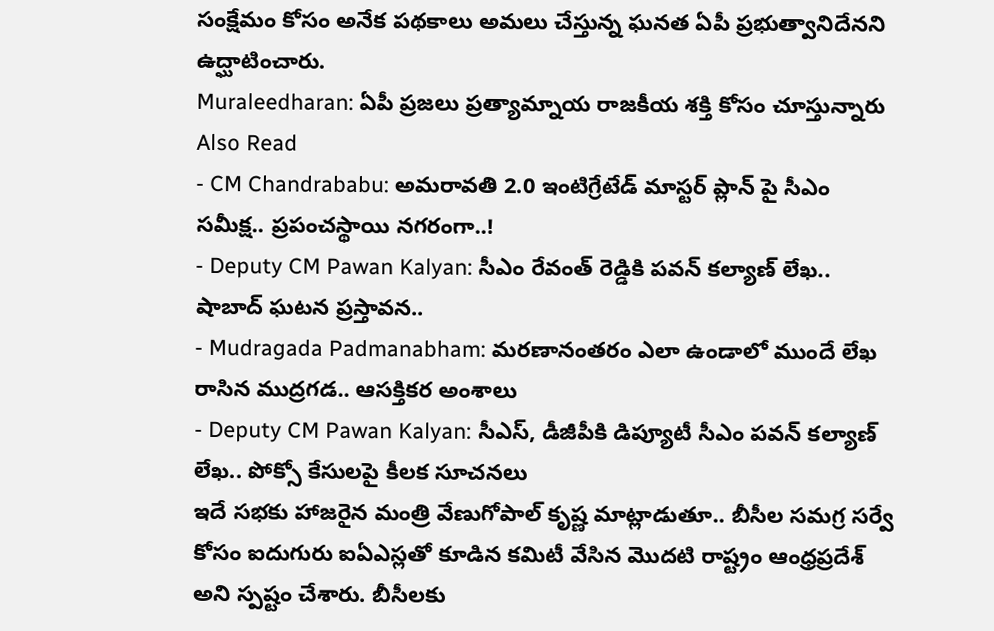సంక్షేమం కోసం అనేక పథకాలు అమలు చేస్తున్న ఘనత ఏపీ ప్రభుత్వానిదేనని ఉద్ఘాటించారు.
Muraleedharan: ఏపీ ప్రజలు ప్రత్యామ్నాయ రాజకీయ శక్తి కోసం చూస్తున్నారు
Also Read
- CM Chandrababu: అమరావతి 2.0 ఇంటిగ్రేటేడ్ మాస్టర్ ప్లాన్ పై సీఎం సమీక్ష.. ప్రపంచస్థాయి నగరంగా..!
- Deputy CM Pawan Kalyan: సీఎం రేవంత్ రెడ్డికి పవన్ కల్యాణ్ లేఖ.. షాబాద్ ఘటన ప్రస్తావన..
- Mudragada Padmanabham: మరణానంతరం ఎలా ఉండాలో ముందే లేఖ రాసిన ముద్రగడ.. ఆసక్తికర అంశాలు
- Deputy CM Pawan Kalyan: సీఎస్, డీజీపీకి డిప్యూటీ సీఎం పవన్ కల్యాణ్ లేఖ.. పోక్సో కేసులపై కీలక సూచనలు
ఇదే సభకు హాజరైన మంత్రి వేణుగోపాల్ కృష్ణ మాట్లాడుతూ.. బీసీల సమగ్ర సర్వే కోసం ఐదుగురు ఐఏఎస్లతో కూడిన కమిటీ వేసిన మొదటి రాష్ట్రం ఆంధ్రప్రదేశ్ అని స్పష్టం చేశారు. బీసీలకు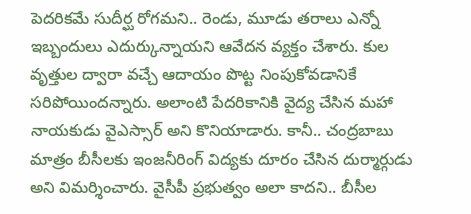పెదరికమే సుదీర్ఘ రోగమని.. రెండు, మూడు తరాలు ఎన్నో ఇబ్బందులు ఎదుర్కున్నాయని ఆవేదన వ్యక్తం చేశారు. కుల వృత్తుల ద్వారా వచ్చే ఆదాయం పొట్ట నింపుకోవడానికే సరిపోయిందన్నారు. అలాంటి పేదరికానికి వైద్య చేసిన మహా నాయకుడు వైఎస్సార్ అని కొనియాడారు. కానీ.. చంద్రబాబు మాత్రం బీసీలకు ఇంజనీరింగ్ విద్యకు దూరం చేసిన దుర్మార్గుడు అని విమర్శించారు. వైసీపీ ప్రభుత్వం అలా కాదని.. బీసీల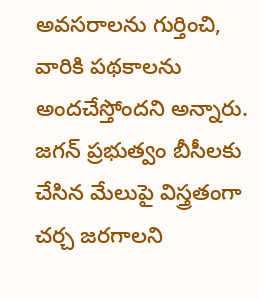అవసరాలను గుర్తించి, వారికి పథకాలను అందచేస్తోందని అన్నారు. జగన్ ప్రభుత్వం బీసీలకు చేసిన మేలుపై విస్త్రతంగా చర్చ జరగాలని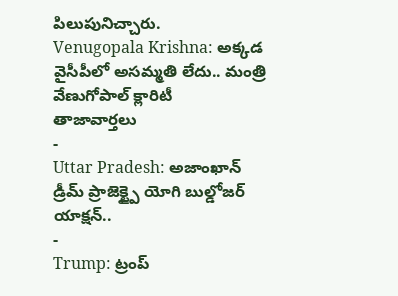పిలుపునిచ్చారు.
Venugopala Krishna: అక్కడ వైసీపీలో అసమ్మతి లేదు.. మంత్రి వేణుగోపాల్ క్లారిటీ
తాజావార్తలు
-
Uttar Pradesh: అజాంఖాన్ డ్రీమ్ ప్రాజెక్ట్పై యోగి బుల్డోజర్ యాక్షన్..
-
Trump: ట్రంప్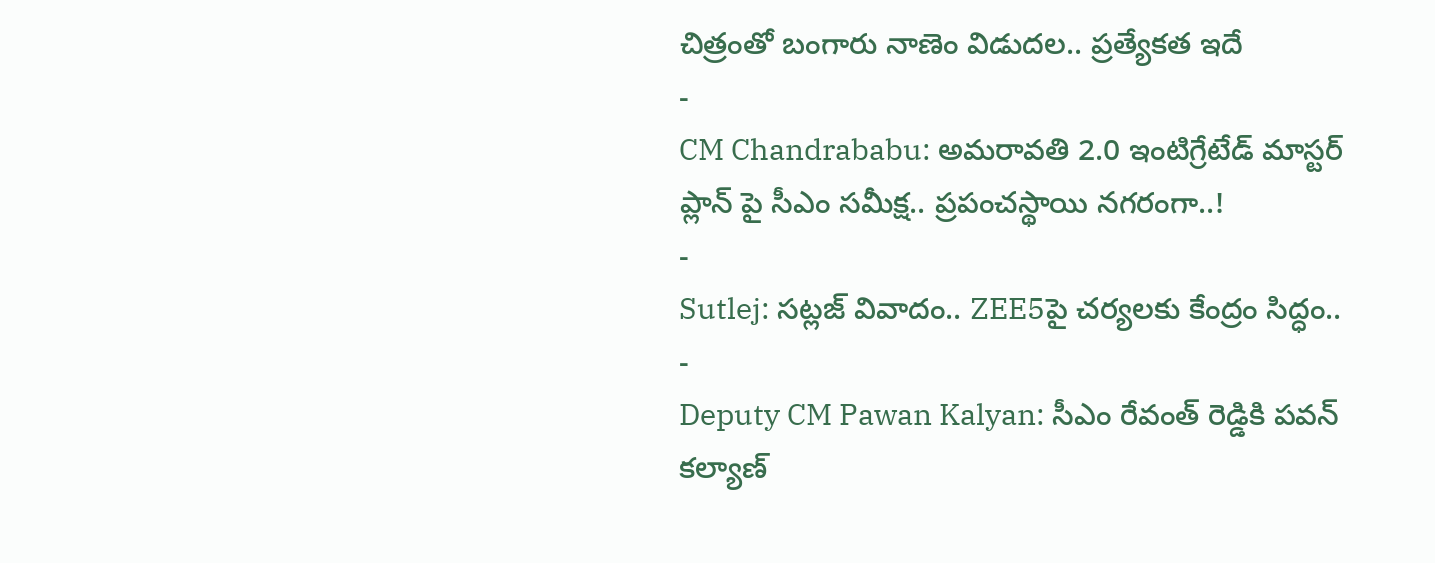చిత్రంతో బంగారు నాణెం విడుదల.. ప్రత్యేకత ఇదే
-
CM Chandrababu: అమరావతి 2.0 ఇంటిగ్రేటేడ్ మాస్టర్ ప్లాన్ పై సీఎం సమీక్ష.. ప్రపంచస్థాయి నగరంగా..!
-
Sutlej: సట్లజ్ వివాదం.. ZEE5పై చర్యలకు కేంద్రం సిద్ధం..
-
Deputy CM Pawan Kalyan: సీఎం రేవంత్ రెడ్డికి పవన్ కల్యాణ్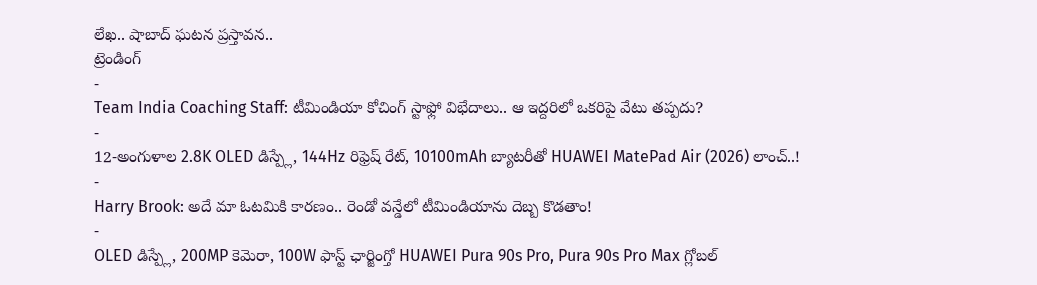లేఖ.. షాబాద్ ఘటన ప్రస్తావన..
ట్రెండింగ్
-
Team India Coaching Staff: టీమిండియా కోచింగ్ స్టాఫ్లో విభేదాలు.. ఆ ఇద్దరిలో ఒకరిపై వేటు తప్పదు?
-
12-అంగుళాల 2.8K OLED డిస్ప్లే, 144Hz రిఫ్రెష్ రేట్, 10100mAh బ్యాటరీతో HUAWEI MatePad Air (2026) లాంచ్..!
-
Harry Brook: అదే మా ఓటమికి కారణం.. రెండో వన్డేలో టీమిండియాను దెబ్బ కొడతాం!
-
OLED డిస్ప్లే, 200MP కెమెరా, 100W ఫాస్ట్ ఛార్జింగ్తో HUAWEI Pura 90s Pro, Pura 90s Pro Max గ్లోబల్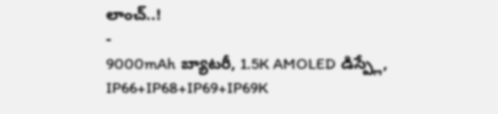లాంచ్..!
-
9000mAh బ్యాటరీ, 1.5K AMOLED డిస్ప్లే, IP66+IP68+IP69+IP69K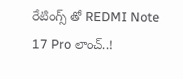రేటింగ్స్ తో REDMI Note 17 Pro లాంచ్..!